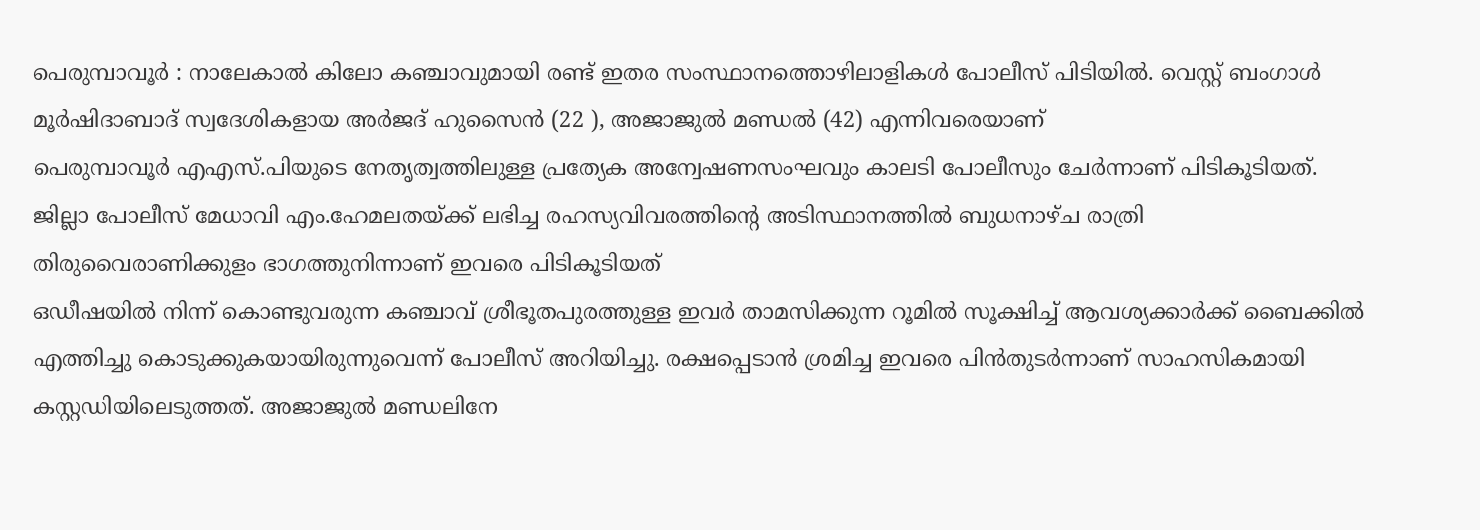പെരുമ്പാവൂർ : നാലേകാൽ കിലോ കഞ്ചാവുമായി രണ്ട് ഇതര സംസ്ഥാനത്തൊഴിലാളികൾ പോലീസ് പിടിയിൽ. വെസ്റ്റ് ബംഗാൾ മൂർഷിദാബാദ് സ്വദേശികളായ അർജദ് ഹുസൈൻ (22 ), അജാജുൽ മണ്ഡൽ (42) എന്നിവരെയാണ്
പെരുമ്പാവൂർ എഎസ്.പിയുടെ നേതൃത്വത്തിലുള്ള പ്രത്യേക അന്വേഷണസംഘവും കാലടി പോലീസും ചേർന്നാണ് പിടികൂടിയത്. ജില്ലാ പോലീസ് മേധാവി എം.ഹേമലതയ്ക്ക് ലഭിച്ച രഹസ്യവിവരത്തിന്റെ അടിസ്ഥാനത്തിൽ ബുധനാഴ്ച രാത്രി തിരുവൈരാണിക്കുളം ഭാഗത്തുനിന്നാണ് ഇവരെ പിടികൂടിയത്
ഒഡീഷയിൽ നിന്ന് കൊണ്ടുവരുന്ന കഞ്ചാവ് ശ്രീഭൂതപുരത്തുള്ള ഇവർ താമസിക്കുന്ന റൂമിൽ സൂക്ഷിച്ച് ആവശ്യക്കാർക്ക് ബൈക്കിൽ എത്തിച്ചു കൊടുക്കുകയായിരുന്നുവെന്ന് പോലീസ് അറിയിച്ചു. രക്ഷപ്പെടാൻ ശ്രമിച്ച ഇവരെ പിൻതുടർന്നാണ് സാഹസികമായി കസ്റ്റഡിയിലെടുത്തത്. അജാജുൽ മണ്ഡലിനേ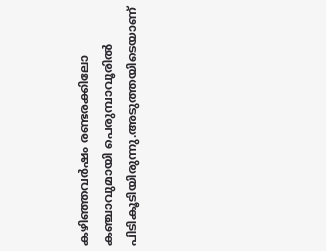കഴിഞ്ഞവർഷം രണ്ടരക്കിലോ കഞ്ചാവുമായി പെരുമ്പാവൂരിൽ പിടികൂടിയിരുന്നു.അടുത്തയിടെയാണ്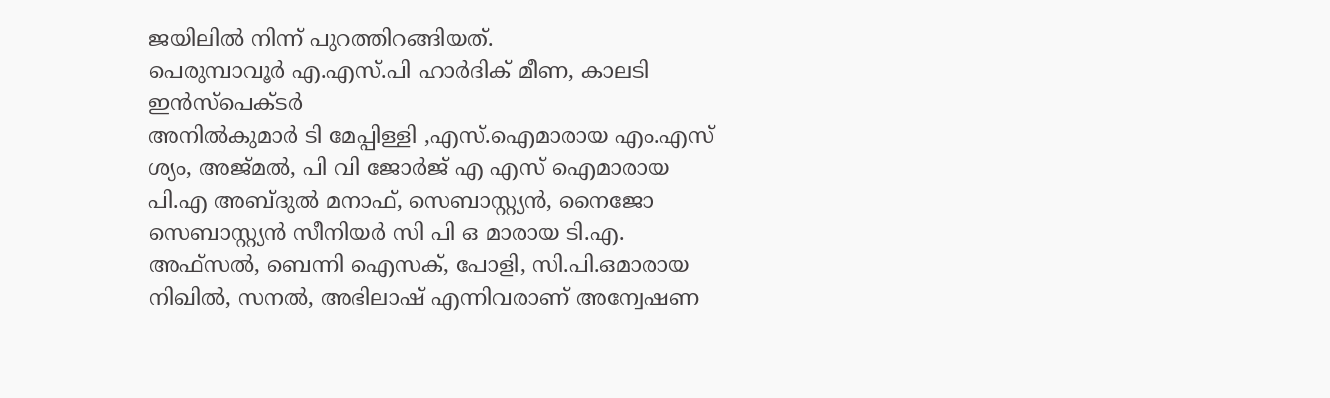ജയിലിൽ നിന്ന് പുറത്തിറങ്ങിയത്.
പെരുമ്പാവൂർ എ.എസ്.പി ഹാർദിക് മീണ, കാലടി ഇൻസ്പെക്ടർ
അനിൽകുമാർ ടി മേപ്പിള്ളി ,എസ്.ഐമാരായ എം.എസ് ശ്യം, അജ്മൽ, പി വി ജോർജ് എ എസ് ഐമാരായ പി.എ അബ്ദുൽ മനാഫ്, സെബാസ്റ്റ്യൻ, നൈജോ സെബാസ്റ്റ്യൻ സീനിയർ സി പി ഒ മാരായ ടി.എ. അഫ്സൽ, ബെന്നി ഐസക്, പോളി, സി.പി.ഒമാരായ നിഖിൽ, സനൽ, അഭിലാഷ് എന്നിവരാണ് അന്വേഷണ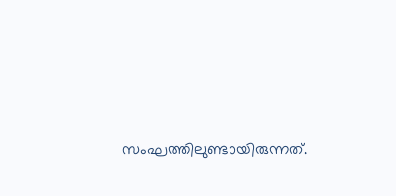സംഘത്തിലുണ്ടായിരുന്നത്.